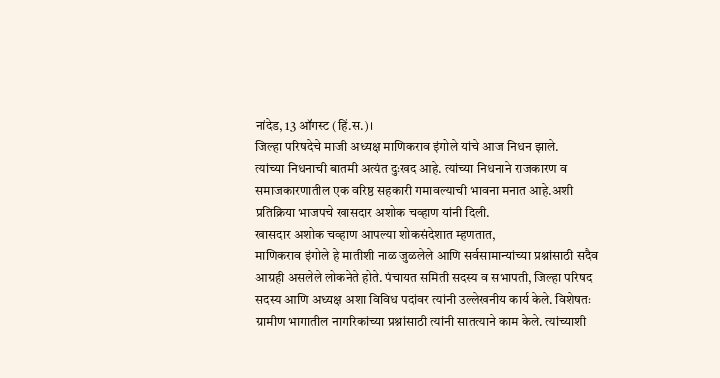नांदेड, 13 ऑगस्ट (हिं.स.)।
जिल्हा परिषदेचे माजी अध्यक्ष माणिकराव इंगोले यांचे आज निधन झाले.
त्यांच्या निधनाची बातमी अत्यंत दुःखद आहे. त्यांच्या निधनाने राजकारण व समाजकारणातील एक वरिष्ठ सहकारी गमावल्याची भावना मनात आहे.अशी प्रतिक्रिया भाजपचे खासदार अशोक चव्हाण यांनी दिली.
खासदार अशोक चव्हाण आपल्या शोकसंदेशात म्हणतात,
माणिकराव इंगोले हे मातीशी नाळ जुळलेले आणि सर्वसामान्यांच्या प्रश्नांसाठी सदैव आग्रही असलेले लोकनेते होते. पंचायत समिती सदस्य व सभापती, जिल्हा परिषद सदस्य आणि अध्यक्ष अशा विविध पदांवर त्यांनी उल्लेखनीय कार्य केले. विशेषतः ग्रामीण भागातील नागरिकांच्या प्रश्नांसाठी त्यांनी सातत्याने काम केले. त्यांच्याशी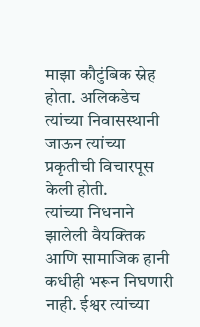माझा कौटुंबिक स्नेह होता. अलिकडेच त्यांच्या निवासस्थानी जाऊन त्यांच्या प्रकृतीची विचारपूस केली होती.
त्यांच्या निधनाने झालेली वैयक्तिक आणि सामाजिक हानी कधीही भरून निघणारी नाही. ईश्वर त्यांच्या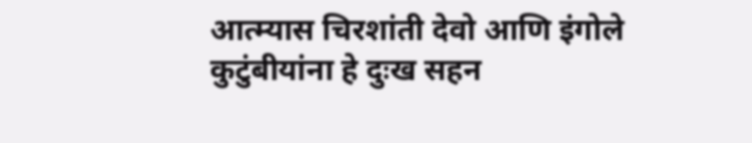आत्म्यास चिरशांती देवो आणि इंगोले कुटुंबीयांना हे दुःख सहन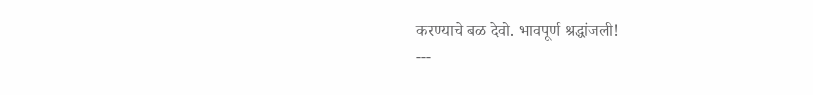करण्याचे बळ देवो. भावपूर्ण श्रद्धांजली!
---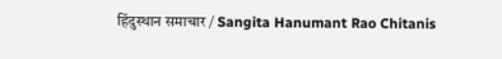हिंदुस्थान समाचार / Sangita Hanumant Rao Chitanis